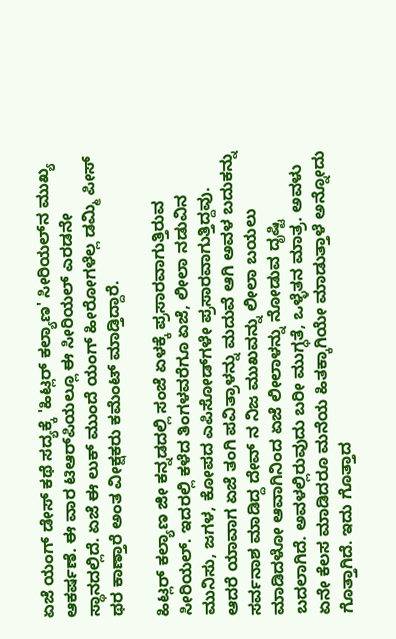ಏಜೆ ಯಂಗ್‌ ಡೇಸ್‌ ಕಥೆ ಸದ್ಯಕ್ಕೆ 'ಹಿಟ್ಲರ್ ಕಲ್ಯಾಣ' ಸೀರಿಯಲ್‌ನ ಮುಖ್ಯ ಆಕರ್ಷಣೆ. ಈ ವಾರ ಟಿಆರ್‌ಪಿಯಲ್ಲೂ ಈ ಸೀರಿಯಲ್‌ ಎರಡನೇ ಸ್ಥಾನದಲ್ಲಿದೆ. ಏಜೆ ಈ ಲುಕ್‌ ಮುಂದೆ ಯಂಗ್ ಹೀರೋಗಳೆಲ್ಲ ಡಮ್ಮಿ ಪೀಸ್ ಥರ ಕಾಣ್ತಾರೆ ಅಂತ ವೀಕ್ಷಕರು ಕಮೆಂಟ್ ಮಾಡ್ತಿದ್ದಾರೆ.

ಹಿಟ್ಲರ್ ಕಲ್ಯಾಣ ಜೀ ಕನ್ನಡದಲ್ಲಿ ಸಂಜೆ ಏಳಕ್ಕೆ ಪ್ರಸಾರವಾಗುತ್ತಿರುವ ಸೀರಿಯಲ್‌. ಇದರಲ್ಲಿ ಕಳೆದ ತಿಂಗಳವರೆಗೂ ಏಜೆ, ಲೀಲಾ ನಡುವಿನ ಮುನಿಸು, ಜಗಳ, ಕೋಪದ ಎಪಿಸೋಡ್‌ಗಳೇ ಪ್ರಸಾರವಾಗುತ್ತಿದ್ದವು. ಆದರೆ ಯಾವಾಗ ಏಜೆ ತಂಗಿ ಪವಿತ್ರಾಳನ್ನು ಮದುವೆ ಆಗಿ ಅವಳ ಬದುಕನ್ನು ಸರ್ವನಾಶ ಮಾಡಿದ್ದ ದೇವ್ ನ ನಿಜ ಮುಖವನ್ನು ಲೀಲಾ ಬಯಲು ಮಾಡಿದಳೋ ಆವಾಗಿನಿಂದ ಏಜೆ ಲೀಲಾಳನ್ನು ನೋಡುವ ದೃಷ್ಟಿ ಬದಲಾಗಿದೆ. ಅವಳಲ್ಲಿರುವುದು ಬರೀ ಮುಗ್ಧತೆ, ಒಳ್ಳೆತನ ಮಾತ್ರ. ಅವಳು ಏನೇ ಕೆಲಸ ಮಾಡಿದರೂ ಮನೆಯ ಹಿತಕ್ಕಾಗಿಯೇ ಮಾಡುತ್ತಾಳೆ ಅನ್ನೋದು ಗೊತ್ತಾಗಿದೆ. ಇದು ಗೊತ್ತಾದ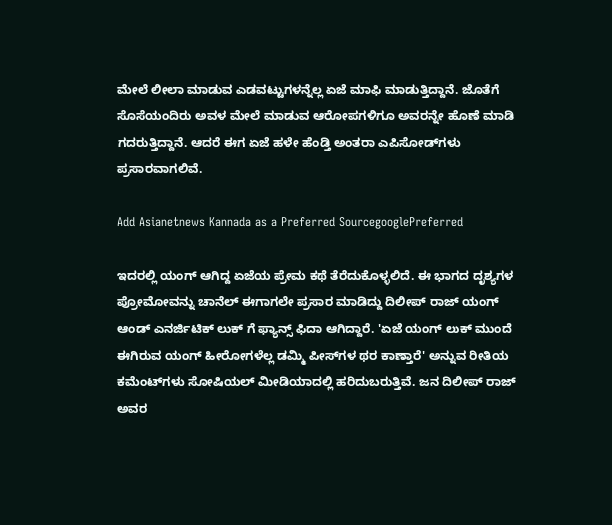ಮೇಲೆ ಲೀಲಾ ಮಾಡುವ ಎಡವಟ್ಟುಗಳನ್ನೆಲ್ಲ ಏಜೆ ಮಾಫಿ ಮಾಡುತ್ತಿದ್ದಾನೆ. ಜೊತೆಗೆ ಸೊಸೆಯಂದಿರು ಅವಳ ಮೇಲೆ ಮಾಡುವ ಆರೋಪಗಳಿಗೂ ಅವರನ್ನೇ ಹೊಣೆ ಮಾಡಿ ಗದರುತ್ತಿದ್ದಾನೆ. ಆದರೆ ಈಗ ಏಜೆ ಹಳೇ ಹೆಂಡ್ತಿ ಅಂತರಾ ಎಪಿಸೋಡ್‌ಗಳು ಪ್ರಸಾರವಾಗಲಿವೆ.

Add Asianetnews Kannada as a Preferred SourcegooglePreferred

ಇದರಲ್ಲಿ ಯಂಗ್ ಆಗಿದ್ದ ಏಜೆಯ ಪ್ರೇಮ ಕಥೆ ತೆರೆದುಕೊಳ್ಳಲಿದೆ. ಈ ಭಾಗದ ದೃಶ್ಯಗಳ ಪ್ರೋಮೋವನ್ನು ಚಾನೆಲ್ ಈಗಾಗಲೇ ಪ್ರಸಾರ ಮಾಡಿದ್ದು ದಿಲೀಪ್‌ ರಾಜ್ ಯಂಗ್ ಆಂಡ್ ಎನರ್ಜಿಟಿಕ್ ಲುಕ್‌ ಗೆ ಫ್ಯಾನ್ಸ್ ಫಿದಾ ಆಗಿದ್ದಾರೆ. 'ಏಜೆ ಯಂಗ್ ಲುಕ್ ಮುಂದೆ ಈಗಿರುವ ಯಂಗ್ ಹೀರೋಗಳೆಲ್ಲ ಡಮ್ಮಿ ಪೀಸ್‌ಗಳ ಥರ ಕಾಣ್ತಾರೆ' ಅನ್ನುವ ರೀತಿಯ ಕಮೆಂಟ್‌ಗಳು ಸೋಷಿಯಲ್ ಮೀಡಿಯಾದಲ್ಲಿ ಹರಿದುಬರುತ್ತಿವೆ. ಜನ ದಿಲೀಪ್‌ ರಾಜ್ ಅವರ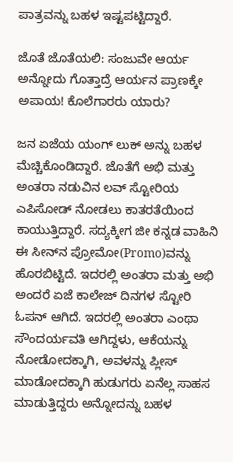ಪಾತ್ರವನ್ನು ಬಹಳ ಇಷ್ಟಪಟ್ಟಿದ್ದಾರೆ.

ಜೊತೆ ಜೊತೆಯಲಿ: ಸಂಜುವೇ ಆರ್ಯ ಅನ್ನೋದು ಗೊತ್ತಾದ್ರೆ ಆರ್ಯನ ಪ್ರಾಣಕ್ಕೇ ಅಪಾಯ! ಕೊಲೆಗಾರರು ಯಾರು?

ಜನ ಏಜೆಯ ಯಂಗ್‌ ಲುಕ್ ಅನ್ನು ಬಹಳ ಮೆಚ್ಚಿಕೊಂಡಿದ್ದಾರೆ. ಜೊತೆಗೆ ಅಭಿ ಮತ್ತು ಅಂತರಾ ನಡುವಿನ ಲವ್ ಸ್ಟೋರಿಯ ಎಪಿಸೋಡ್ ನೋಡಲು ಕಾತರತೆಯಿಂದ ಕಾಯುತ್ತಿದ್ದಾರೆ. ಸದ್ಯಕ್ಕೀಗ ಜೀ ಕನ್ನಡ ವಾಹಿನಿ ಈ ಸೀನ್‌ನ ಪ್ರೋಮೋ(Promo)ವನ್ನು ಹೊರಬಿಟ್ಟಿದೆ. ಇದರಲ್ಲಿ ಅಂತರಾ ಮತ್ತು ಅಭಿ ಅಂದರೆ ಏಜೆ ಕಾಲೇಜ್ ದಿನಗಳ ಸ್ಟೋರಿ ಓಪನ್ ಆಗಿದೆ. ಇದರಲ್ಲಿ ಅಂತರಾ ಎಂಥಾ ಸೌಂದರ್ಯವತಿ ಆಗಿದ್ದಳು, ಆಕೆಯನ್ನು ನೋಡೋದಕ್ಕಾಗಿ, ಅವಳನ್ನು ಪ್ಲೀಸ್ ಮಾಡೋದಕ್ಕಾಗಿ ಹುಡುಗರು ಏನೆಲ್ಲ ಸಾಹಸ ಮಾಡುತ್ತಿದ್ದರು ಅನ್ನೋದನ್ನು ಬಹಳ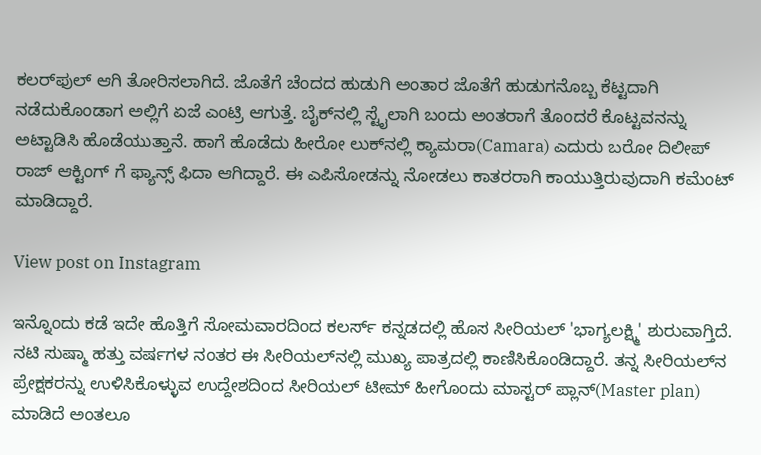ಕಲರ್‌ಫುಲ್ ಆಗಿ ತೋರಿಸಲಾಗಿದೆ. ಜೊತೆಗೆ ಚೆಂದದ ಹುಡುಗಿ ಅಂತಾರ ಜೊತೆಗೆ ಹುಡುಗನೊಬ್ಬ ಕೆಟ್ಟದಾಗಿ ನಡೆದುಕೊಂಡಾಗ ಅಲ್ಲಿಗೆ ಏಜೆ ಎಂಟ್ರಿ ಆಗುತ್ತೆ. ಬೈಕ್‌ನಲ್ಲಿ ಸ್ಟೈಲಾಗಿ ಬಂದು ಅಂತರಾಗೆ ತೊಂದರೆ ಕೊಟ್ಟವನನ್ನು ಅಟ್ಟಾಡಿಸಿ ಹೊಡೆಯುತ್ತಾನೆ. ಹಾಗೆ ಹೊಡೆದು ಹೀರೋ ಲುಕ್‌ನಲ್ಲಿ ಕ್ಯಾಮರಾ(Camara) ಎದುರು ಬರೋ ದಿಲೀಪ್‌ ರಾಜ್ ಆಕ್ಟಿಂಗ್ ಗೆ ಫ್ಯಾನ್ಸ್ ಫಿದಾ ಆಗಿದ್ದಾರೆ. ಈ ಎಪಿಸೋಡನ್ನು ನೋಡಲು ಕಾತರರಾಗಿ ಕಾಯುತ್ತಿರುವುದಾಗಿ ಕಮೆಂಟ್ ಮಾಡಿದ್ದಾರೆ.

View post on Instagram

ಇನ್ನೊಂದು ಕಡೆ ಇದೇ ಹೊತ್ತಿಗೆ ಸೋಮವಾರದಿಂದ ಕಲರ್ಸ್ ಕನ್ನಡದಲ್ಲಿ ಹೊಸ ಸೀರಿಯಲ್ 'ಭಾಗ್ಯಲಕ್ಷ್ಮಿ' ಶುರುವಾಗ್ತಿದೆ. ನಟಿ ಸುಷ್ಮಾ ಹತ್ತು ವರ್ಷಗಳ ನಂತರ ಈ ಸೀರಿಯಲ್‌ನಲ್ಲಿ ಮುಖ್ಯ ಪಾತ್ರದಲ್ಲಿ ಕಾಣಿಸಿಕೊಂಡಿದ್ದಾರೆ. ತನ್ನ ಸೀರಿಯಲ್‌ನ ಪ್ರೇಕ್ಷಕರನ್ನು ಉಳಿಸಿಕೊಳ್ಳುವ ಉದ್ದೇಶದಿಂದ ಸೀರಿಯಲ್ ಟೀಮ್ ಹೀಗೊಂದು ಮಾಸ್ಟರ್ ಪ್ಲಾನ್(Master plan) ಮಾಡಿದೆ ಅಂತಲೂ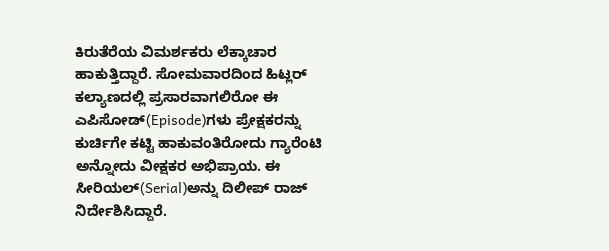ಕಿರುತೆರೆಯ ವಿಮರ್ಶಕರು ಲೆಕ್ಕಾಚಾರ ಹಾಕುತ್ತಿದ್ದಾರೆ. ಸೋಮವಾರದಿಂದ ಹಿಟ್ಲರ್ ಕಲ್ಯಾಣದಲ್ಲಿ ಪ್ರಸಾರವಾಗಲಿರೋ ಈ ಎಪಿಸೋಡ್‌(Episode)ಗಳು ಪ್ರೇಕ್ಷಕರನ್ನು ಕುರ್ಚಿಗೇ ಕಟ್ಟಿ ಹಾಕುವಂತಿರೋದು ಗ್ಯಾರೆಂಟಿ ಅನ್ನೋದು ವೀಕ್ಷಕರ ಅಭಿಪ್ರಾಯ. ಈ ಸೀರಿಯಲ್‌(Serial)ಅನ್ನು ದಿಲೀಪ್ ರಾಜ್ ನಿರ್ದೇಶಿಸಿದ್ದಾರೆ.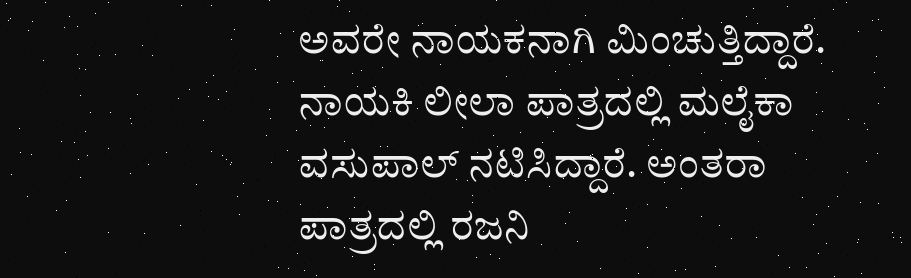ಅವರೇ ನಾಯಕನಾಗಿ ಮಿಂಚುತ್ತಿದ್ದಾರೆ. ನಾಯಕಿ ಲೀಲಾ ಪಾತ್ರದಲ್ಲಿ ಮಲೈಕಾ ವಸುಪಾಲ್ ನಟಿಸಿದ್ದಾರೆ. ಅಂತರಾ ಪಾತ್ರದಲ್ಲಿ ರಜನಿ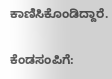ಕಾಣಿಸಿಕೊಂಡಿದ್ದಾರೆ.

ಕೆಂಡಸಂಪಿಗೆ: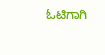ಓಟಿಗಾಗಿ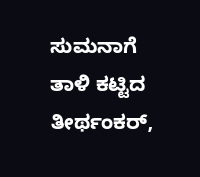ಸುಮನಾಗೆ ತಾಳಿ ಕಟ್ಟಿದ ತೀರ್ಥಂಕರ್‌,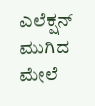ಎಲೆಕ್ಷನ್ ಮುಗಿದ ಮೇಲೆ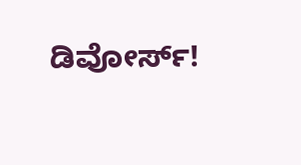ಡಿವೋರ್ಸ್!